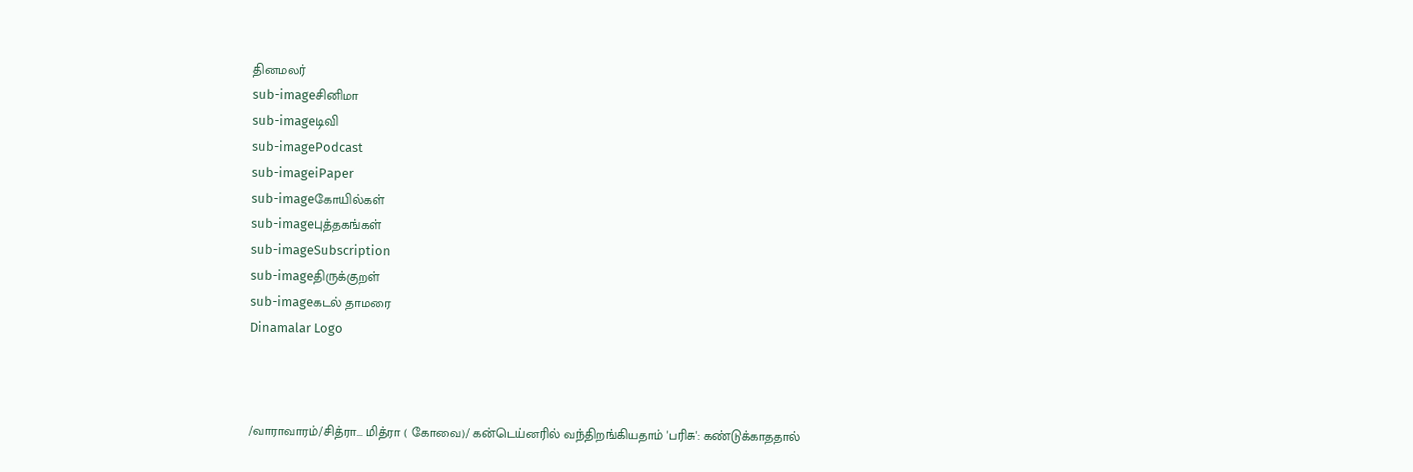தினமலர்
sub-imageசினிமா
sub-imageடிவி
sub-imagePodcast
sub-imageiPaper
sub-imageகோயில்கள்
sub-imageபுத்தகங்கள்
sub-imageSubscription
sub-imageதிருக்குறள்
sub-imageகடல் தாமரை
Dinamalar Logo



/வாராவாரம்/சித்ரா... மித்ரா ( கோவை)/ கன்டெய்னரில் வந்திறங்கியதாம் 'பரிசு': கண்டுக்காததால்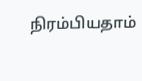நிரம்பியதாம்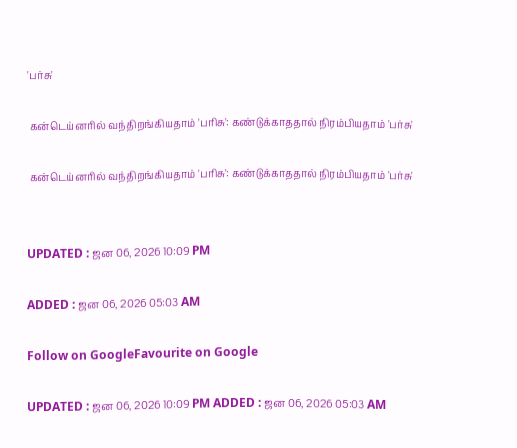'பர்சு'

 கன்டெய்னரில் வந்திறங்கியதாம் 'பரிசு': கண்டுக்காததால் நிரம்பியதாம் 'பர்சு'

 கன்டெய்னரில் வந்திறங்கியதாம் 'பரிசு': கண்டுக்காததால் நிரம்பியதாம் 'பர்சு'


UPDATED : ஜன 06, 2026 10:09 PM

ADDED : ஜன 06, 2026 05:03 AM

Follow on GoogleFavourite on Google

UPDATED : ஜன 06, 2026 10:09 PM ADDED : ஜன 06, 2026 05:03 AM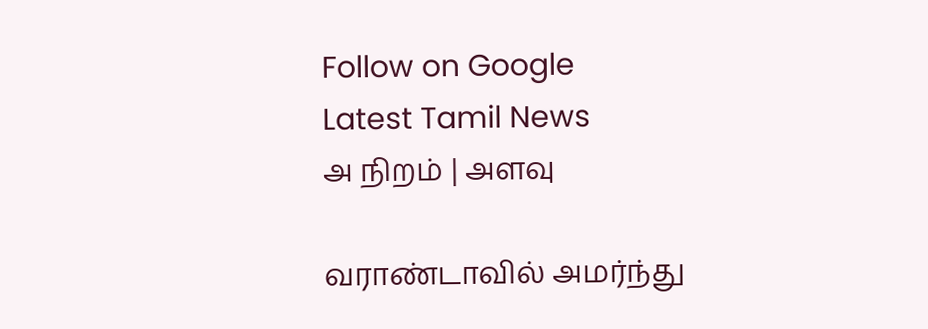Follow on Google
Latest Tamil News
அ நிறம் | அளவு

வராண்டாவில் அமர்ந்து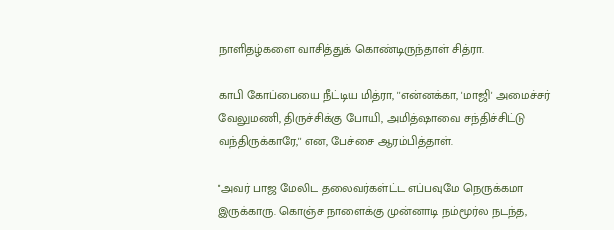நாளிதழ்களை வாசித்துக் கொண்டிருந்தாள் சித்ரா.

காபி கோப்பையை நீட்டிய மித்ரா, ''என்னக்கா, 'மாஜி' அமைச்சர் வேலுமணி, திருச்சிக்கு போயி, அமித்ஷாவை சந்திச்சிட்டு வந்திருக்காரே,'' என, பேச்சை ஆரம்பித்தாள்.

''அவர் பாஜ மேலிட தலைவர்கள்ட்ட எப்பவுமே நெருக்கமா இருக்காரு. கொஞ்ச நாளைக்கு முன்னாடி நம்மூர்ல நடந்த,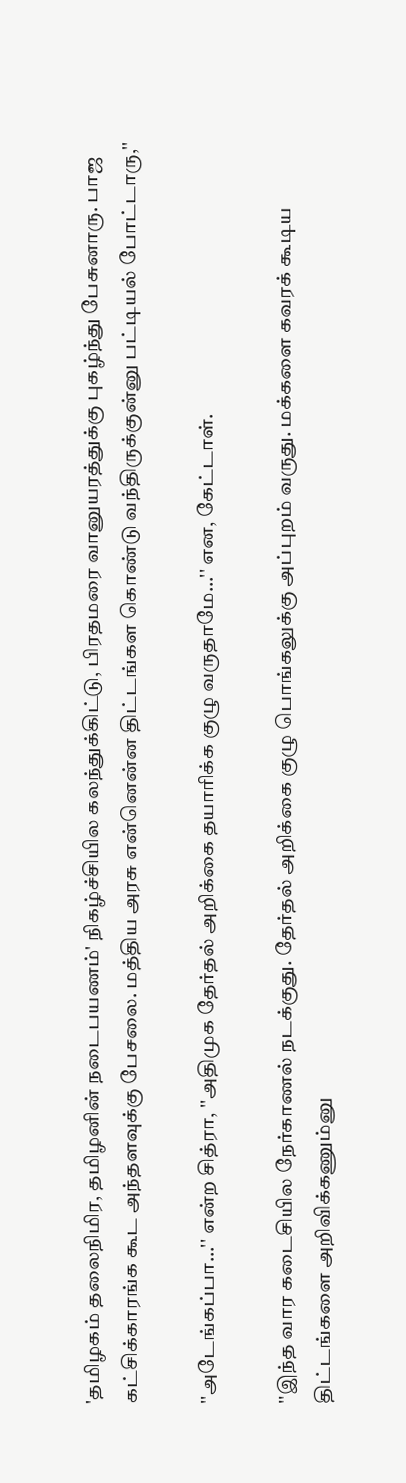'தமிழகம் தலைநிமிர, தமிழனின் நடைபயணம்' நிகழ்ச்சியில கலந்துக்கிட்டு, பிரதமரை வானுயரத்துக்கு புகழ்ந்து பேசுனாரு. பாஜ கட்சிக்காரங்க கூட அந்தளவுக்கு பேசலை. மத்திய அரசு என்னென்ன திட்டங்கள கொண்டு வந்திருக்குன்னு பட்டியல் போட்டாரு,''

''அடேங்கப்பா...'' என்ற சித்ரா, ''அதிமுக தேர்தல் அறிக்கை தயாரிக்க குழு வருதாமே...'' என, கேட்டாள்.

''இந்த வார கடைசியில நேர்காணல் நடக்குது. தேர்தல் அறிக்கை குழு பொங்கலுக்கு அப்புறம் வருது. மக்களை கவரக் கூடிய திட்டங்களை அறிவிக்கணும்னு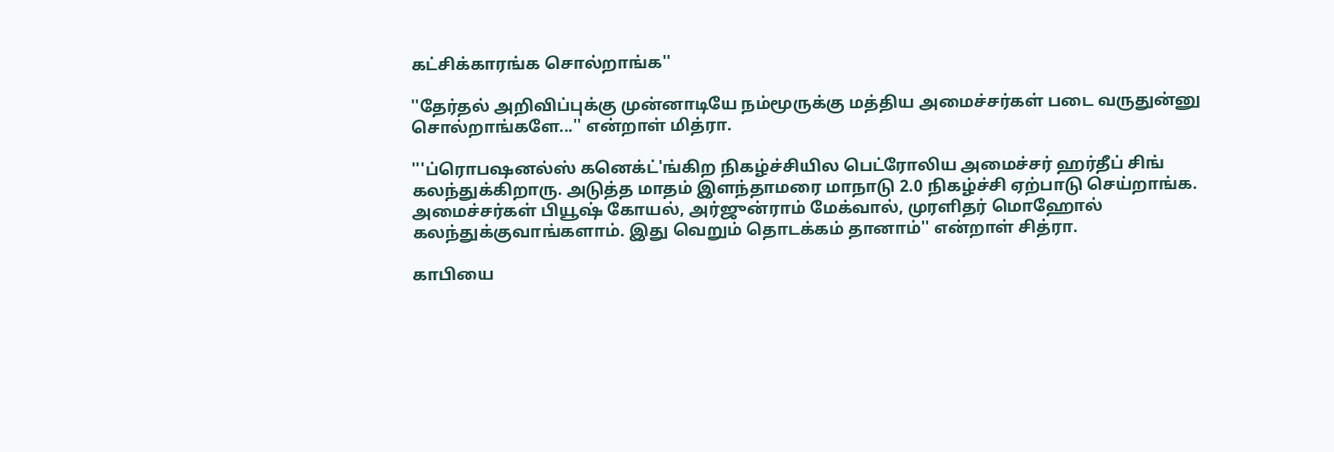கட்சிக்காரங்க சொல்றாங்க''

''தேர்தல் அறிவிப்புக்கு முன்னாடியே நம்மூருக்கு மத்திய அமைச்சர்கள் படை வருதுன்னு சொல்றாங்களே...'' என்றாள் மித்ரா.

'''ப்ரொபஷனல்ஸ் கனெக்ட்'ங்கிற நிகழ்ச்சியில பெட்ரோலிய அமைச்சர் ஹர்தீப் சிங் கலந்துக்கிறாரு. அடுத்த மாதம் இளந்தாமரை மாநாடு 2.0 நிகழ்ச்சி ஏற்பாடு செய்றாங்க. அமைச்சர்கள் பியூஷ் கோயல், அர்ஜுன்ராம் மேக்வால், முரளிதர் மொஹோல் கலந்துக்குவாங்களாம். இது வெறும் தொடக்கம் தானாம்'' என்றாள் சித்ரா.

காபியை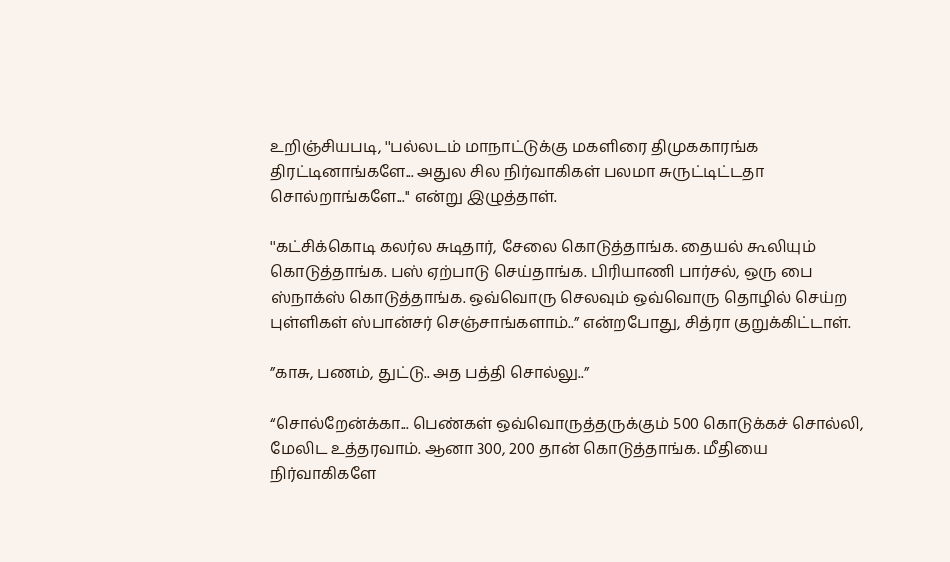உறிஞ்சியபடி, ''பல்லடம் மாநாட்டுக்கு மகளிரை திமுககாரங்க திரட்டினாங்களே... அதுல சில நிர்வாகிகள் பலமா சுருட்டிட்டதா சொல்றாங்களே...'' என்று இழுத்தாள்.

''கட்சிக்கொடி கலர்ல சுடிதார், சேலை கொடுத்தாங்க. தையல் கூலியும் கொடுத்தாங்க. பஸ் ஏற்பாடு செய்தாங்க. பிரியாணி பார்சல், ஒரு பை ஸ்நாக்ஸ் கொடுத்தாங்க. ஒவ்வொரு செலவும் ஒவ்வொரு தொழில் செய்ற புள்ளிகள் ஸ்பான்சர் செஞ்சாங்களாம்..” என்றபோது, சித்ரா குறுக்கிட்டாள்.

”காசு, பணம், துட்டு.. அத பத்தி சொல்லு..”

“சொல்றேன்க்கா... பெண்கள் ஒவ்வொருத்தருக்கும் 500 கொடுக்கச் சொல்லி, மேலிட உத்தரவாம். ஆனா 300, 200 தான் கொடுத்தாங்க. மீதியை நிர்வாகிகளே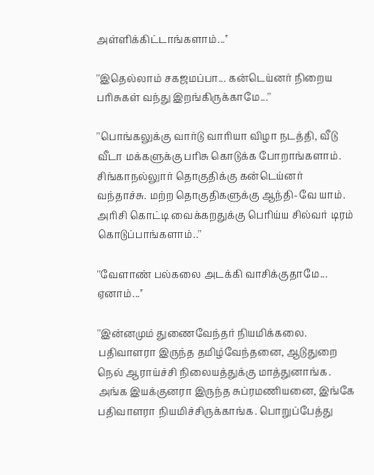அள்ளிக்கிட்டாங்களாம்...''

''இதெல்லாம் சகஜமப்பா... கன்டெய்னர் நிறைய பரிசுகள் வந்து இறங்கிருக்காமே...''

''பொங்கலுக்கு வார்டு வாரியா விழா நடத்தி, வீடு வீடா மக்களுக்கு பரிசு கொடுக்க போறாங்களாம். சிங்காநல்லுார் தொகுதிக்கு கன்டெய்னர் வந்தாச்சு. மற்ற தொகுதிகளுக்கு ஆந்தி-வே யாம். அரிசி கொட்டி வைக்கறதுக்கு பெரிய்ய சில்வர் டிரம் கொடுப்பாங்களாம்..''

''வேளாண் பல்கலை அடக்கி வாசிக்குதாமே... ஏனாம்...''

''இன்னமும் துணைவேந்தர் நியமிக்கலை. பதிவாளரா இருந்த தமிழ்வேந்தனை, ஆடுதுறை நெல் ஆராய்ச்சி நிலையத்துக்கு மாத்துனாங்க. அங்க இயக்குனரா இருந்த சுப்ரமணியனை, இங்கே பதிவாளரா நியமிச்சிருக்காங்க. பொறுப்பேத்து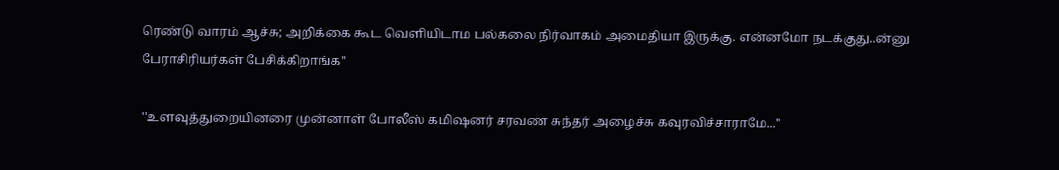ரெண்டு வாரம் ஆச்சு; அறிக்கை கூட வெளியிடாம பல்கலை நிர்வாகம் அமைதியா இருக்கு. என்னமோ நடக்குது..ன்னு பேராசிரியர்கள் பேசிக்கிறாங்க''

''உளவுத்துறையினரை முன்னாள் போலீஸ் கமிஷனர் சரவண சுந்தர் அழைச்சு கவுரவிச்சாராமே...''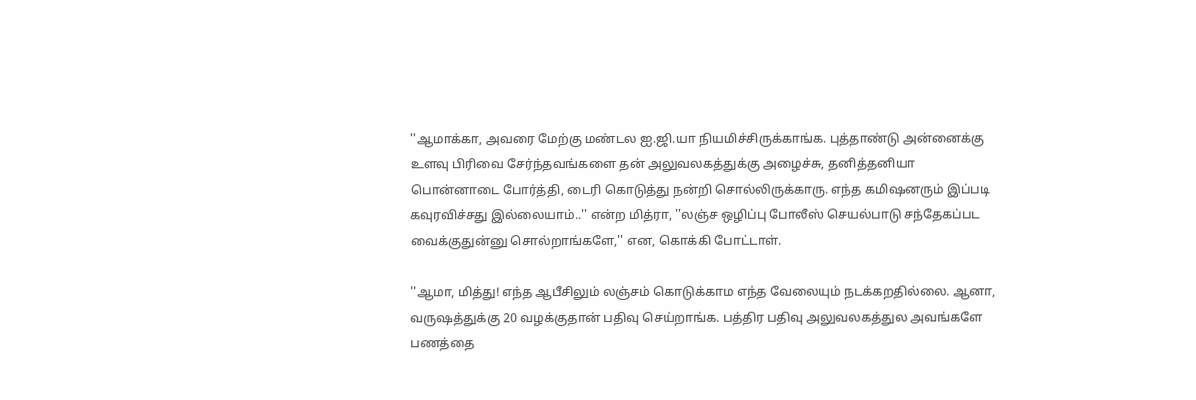''ஆமாக்கா, அவரை மேற்கு மண்டல ஐ.ஜி.யா நியமிச்சிருக்காங்க. புத்தாண்டு அன்னைக்கு உளவு பிரிவை சேர்ந்தவங்களை தன் அலுவலகத்துக்கு அழைச்சு, தனித்தனியா பொன்னாடை போர்த்தி, டைரி கொடுத்து நன்றி சொல்லிருக்காரு. எந்த கமிஷனரும் இப்படி கவுரவிச்சது இல்லையாம்..'' என்ற மித்ரா, ''லஞ்ச ஒழிப்பு போலீஸ் செயல்பாடு சந்தேகப்பட வைக்குதுன்னு சொல்றாங்களே,'' என, கொக்கி போட்டாள்.

''ஆமா, மித்து! எந்த ஆபீசிலும் லஞ்சம் கொடுக்காம எந்த வேலையும் நடக்கறதில்லை. ஆனா, வருஷத்துக்கு 20 வழக்குதான் பதிவு செய்றாங்க. பத்திர பதிவு அலுவலகத்துல அவங்களே பணத்தை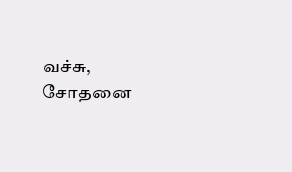வச்சு, சோதனை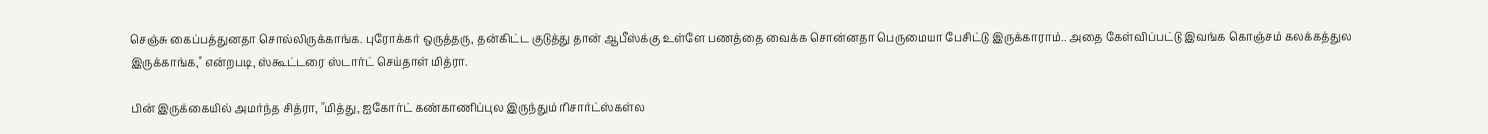செஞ்சு கைப்பத்துனதா சொல்லிருக்காங்க. புரோக்கர் ஒருத்தரு, தன்கிட்ட குடுத்து தான் ஆபீஸ்க்கு உள்ளே பணத்தை வைக்க சொன்னதா பெருமையா பேசிட்டு இருக்காராம்.. அதை கேள்விப்பட்டு இவங்க கொஞ்சம் கலக்கத்துல இருக்காங்க,'' என்றபடி, ஸ்கூட்டரை ஸ்டார்ட் செய்தாள் மித்ரா.

பின் இருக்கையில் அமர்ந்த சித்ரா, ''மித்து, ஐகோர்ட் கண்காணிப்புல இருந்தும் ரிசார்ட்ஸ்கள்ல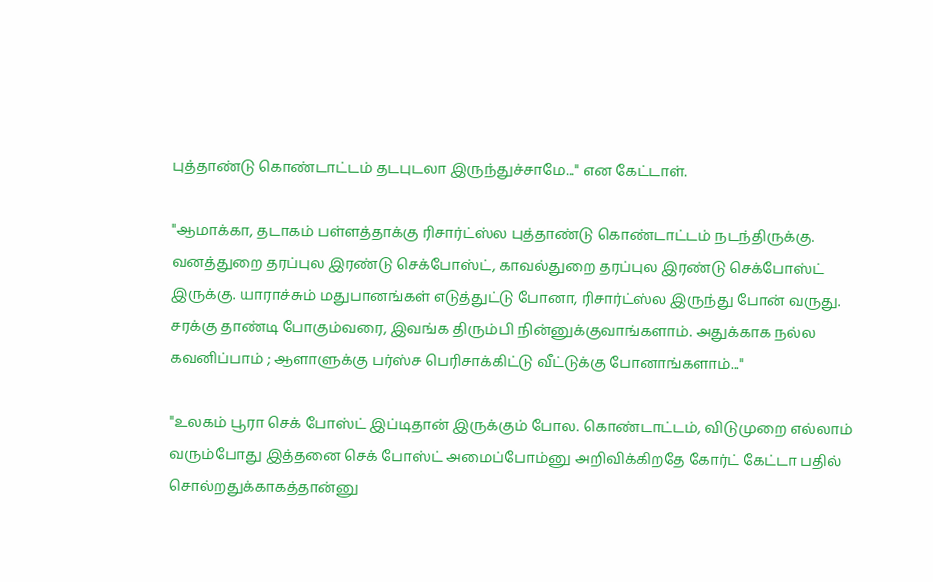புத்தாண்டு கொண்டாட்டம் தடபுடலா இருந்துச்சாமே...'' என கேட்டாள்.

''ஆமாக்கா, தடாகம் பள்ளத்தாக்கு ரிசார்ட்ஸ்ல புத்தாண்டு கொண்டாட்டம் நடந்திருக்கு. வனத்துறை தரப்புல இரண்டு செக்போஸ்ட், காவல்துறை தரப்புல இரண்டு செக்போஸ்ட் இருக்கு. யாராச்சும் மதுபானங்கள் எடுத்துட்டு போனா, ரிசார்ட்ஸ்ல இருந்து போன் வருது. சரக்கு தாண்டி போகும்வரை, இவங்க திரும்பி நின்னுக்குவாங்களாம். அதுக்காக நல்ல கவனிப்பாம் ; ஆளாளுக்கு பர்ஸ்ச பெரிசாக்கிட்டு வீட்டுக்கு போனாங்களாம்...''

''உலகம் பூரா செக் போஸ்ட் இப்டிதான் இருக்கும் போல. கொண்டாட்டம், விடுமுறை எல்லாம் வரும்போது இத்தனை செக் போஸ்ட் அமைப்போம்னு அறிவிக்கிறதே கோர்ட் கேட்டா பதில் சொல்றதுக்காகத்தான்னு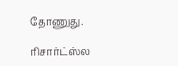தோணுது.

ரிசார்ட்ஸ்ல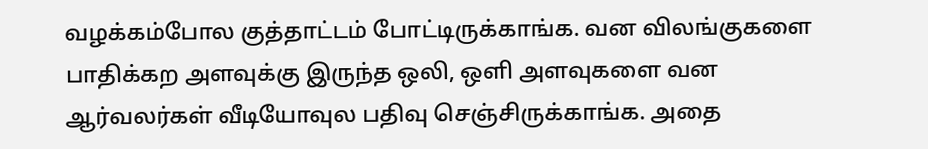வழக்கம்போல குத்தாட்டம் போட்டிருக்காங்க. வன விலங்குகளை பாதிக்கற அளவுக்கு இருந்த ஒலி, ஒளி அளவுகளை வன ஆர்வலர்கள் வீடியோவுல பதிவு செஞ்சிருக்காங்க. அதை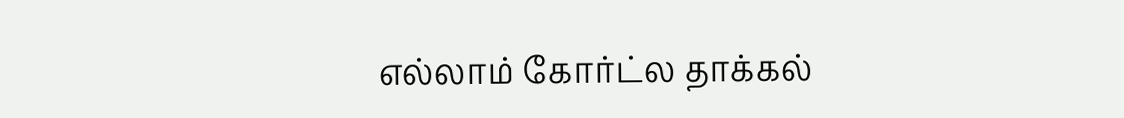எல்லாம் கோர்ட்ல தாக்கல்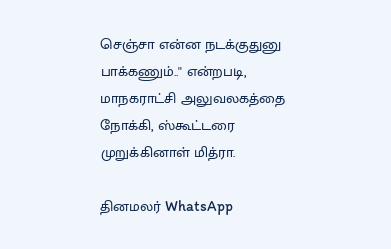செஞ்சா என்ன நடக்குதுனு பாக்கணும்..'' என்றபடி, மாநகராட்சி அலுவலகத்தை நோக்கி, ஸ்கூட்டரை முறுக்கினாள் மித்ரா.

தினமலர் WhatsApp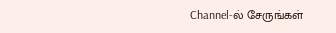Channel-ல் சேருங்கள்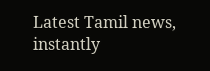Latest Tamil news, instantly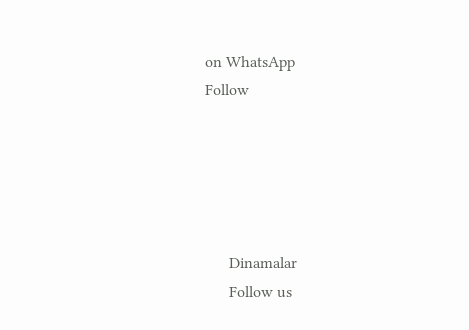on WhatsApp
Follow





      Dinamalar
      Follow us